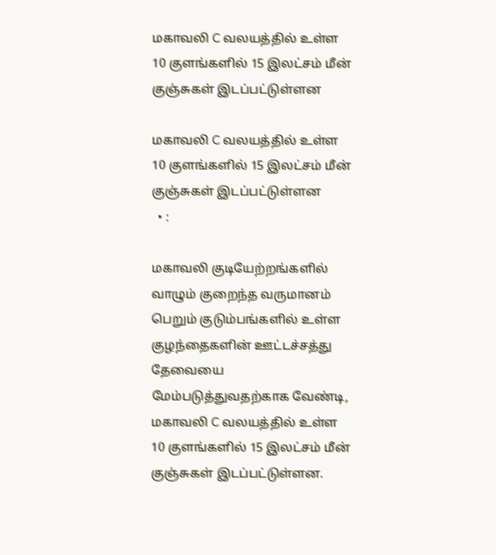மகாவலி C வலயத்தில் உள்ள 10 குளங்களில் 15 இலட்சம் மீன் குஞ்சுகள் இடப்பட்டுள்ளன

மகாவலி C வலயத்தில் உள்ள 10 குளங்களில் 15 இலட்சம் மீன் குஞ்சுகள் இடப்பட்டுள்ளன
  • :

மகாவலி குடியேற்றங்களில் வாழும் குறைந்த வருமானம் பெறும் குடும்பங்களில் உள்ள குழந்தைகளின் ஊட்டச்சத்து தேவையை மேம்படுத்துவதற்காக வேண்டி, மகாவலி C வலயத்தில் உள்ள 10 குளங்களில் 15 இலட்சம் மீன் குஞ்சுகள் இடப்பட்டுள்ளன.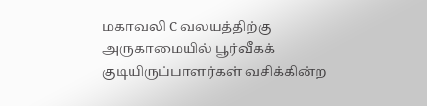மகாவலி C வலயத்திற்கு அருகாமையில் பூர்வீகக் குடியிருப்பாளர்கள் வசிக்கின்ற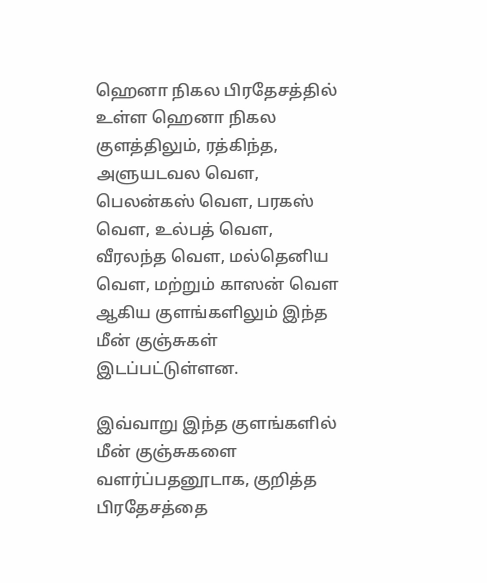ஹெனா நிகல பிரதேசத்தில் உள்ள ஹெனா நிகல குளத்திலும், ரத்கிந்த, அளுயடவல வௌ, பெலன்கஸ் வௌ, பரகஸ் வௌ, உல்பத் வௌ, வீரலந்த வௌ, மல்தெனிய வௌ, மற்றும் காஸன் வௌ ஆகிய குளங்களிலும் இந்த மீன் குஞ்சுகள் இடப்பட்டுள்ளன.

இவ்வாறு இந்த குளங்களில் மீன் குஞ்சுகளை வளர்ப்பதனூடாக, குறித்த பிரதேசத்தை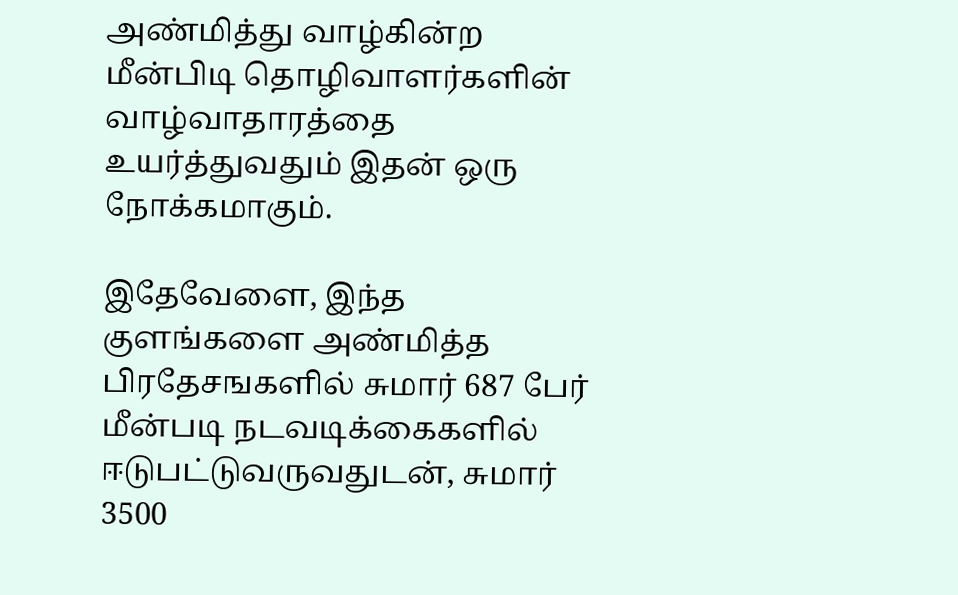அண்மித்து வாழ்கின்ற மீன்பிடி தொழிவாளர்களின் வாழ்வாதாரத்தை உயர்த்துவதும் இதன் ஒரு நோக்கமாகும்.

இதேவேளை, இந்த குளங்களை அண்மித்த பிரதேசஙகளில் சுமார் 687 பேர் மீன்படி நடவடிக்கைகளில் ஈடுபட்டுவருவதுடன், சுமார் 3500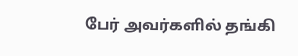பேர் அவர்களில் தங்கி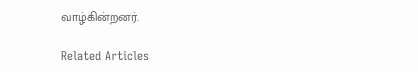வாழ்கின்றனர்.

Related Articles